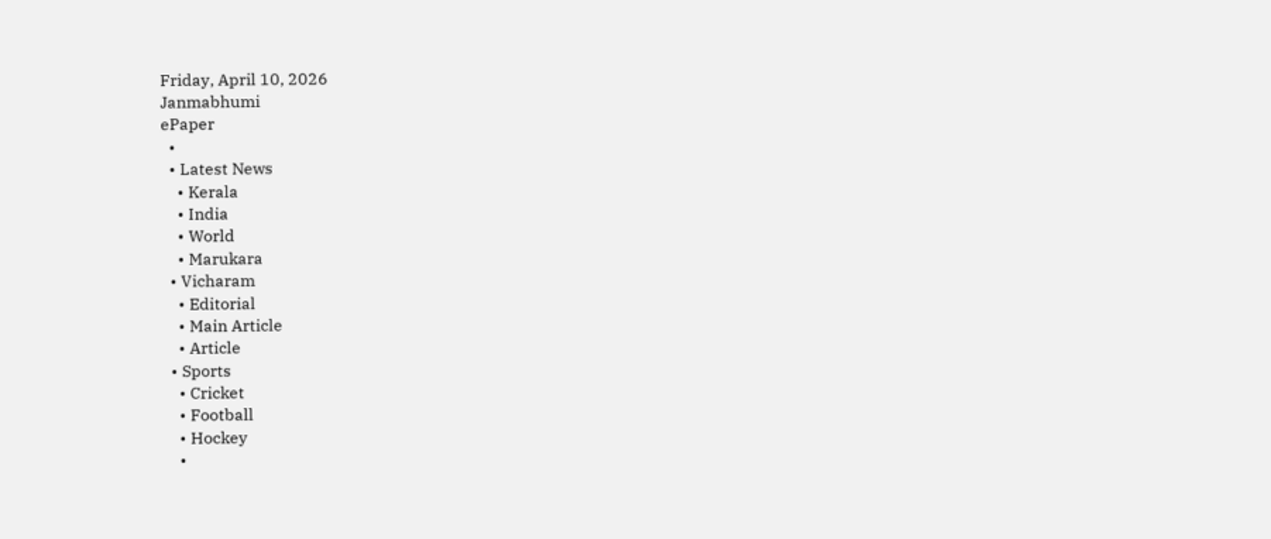Friday, April 10, 2026
Janmabhumi
ePaper
  •
  • Latest News
    • Kerala
    • India
    • World
    • Marukara
  • Vicharam
    • Editorial
    • Main Article
    • Article
  • Sports
    • Cricket
    • Football
    • Hockey
    •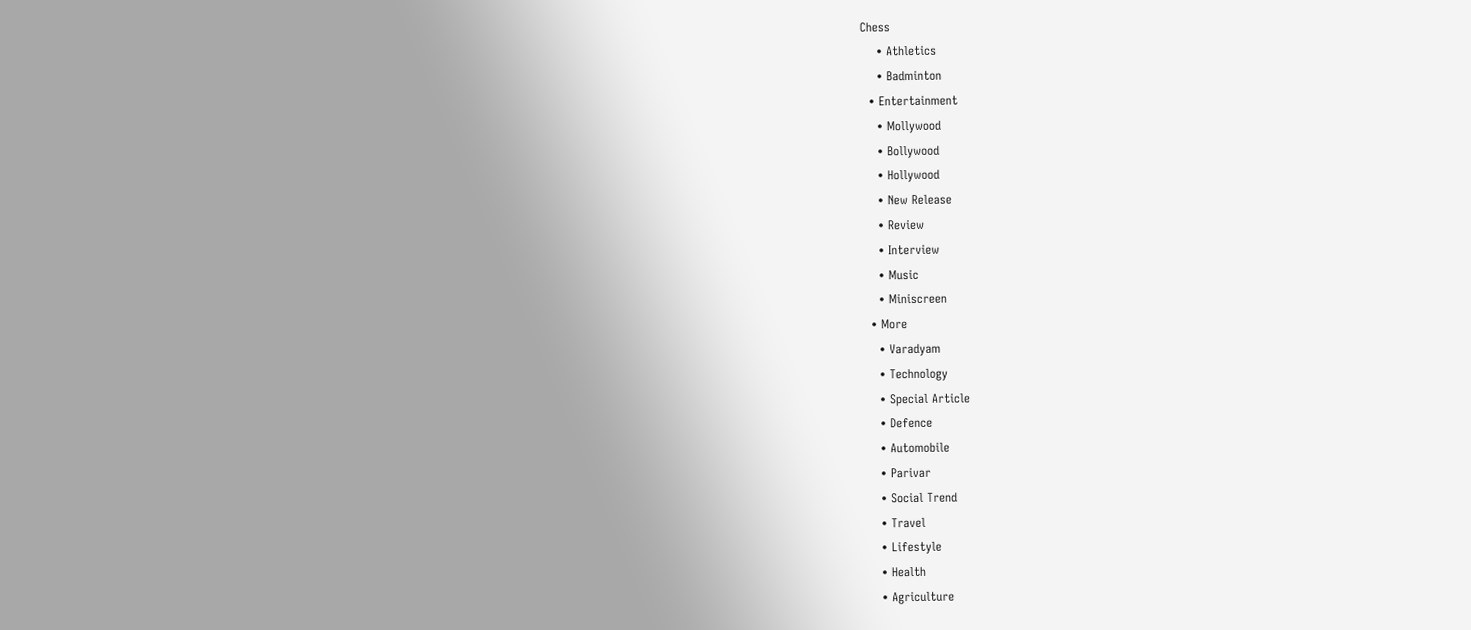Chess
    • Athletics
    • Badminton
  • Entertainment
    • Mollywood
    • Bollywood
    • Hollywood
    • New Release
    • Review
    • Interview
    • Music
    • Miniscreen
  • More
    • Varadyam
    • Technology
    • Special Article
    • Defence
    • Automobile
    • Parivar
    • Social Trend
    • Travel
    • Lifestyle
    • Health
    • Agriculture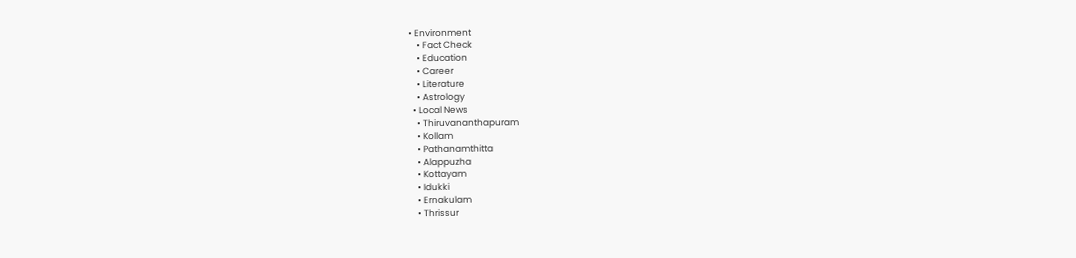• Environment
    • Fact Check
    • Education
    • Career
    • Literature
    • Astrology
  • Local News
    • Thiruvananthapuram
    • Kollam
    • Pathanamthitta
    • Alappuzha
    • Kottayam
    • Idukki
    • Ernakulam
    • Thrissur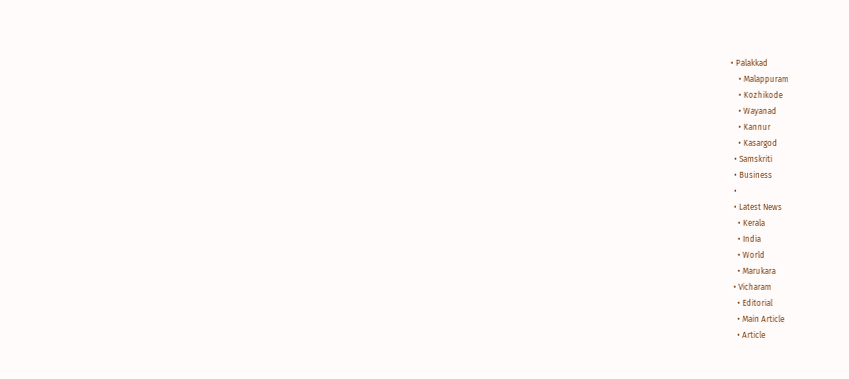• Palakkad
    • Malappuram
    • Kozhikode
    • Wayanad
    • Kannur
    • Kasargod
  • Samskriti
  • Business
  •
  • Latest News
    • Kerala
    • India
    • World
    • Marukara
  • Vicharam
    • Editorial
    • Main Article
    • Article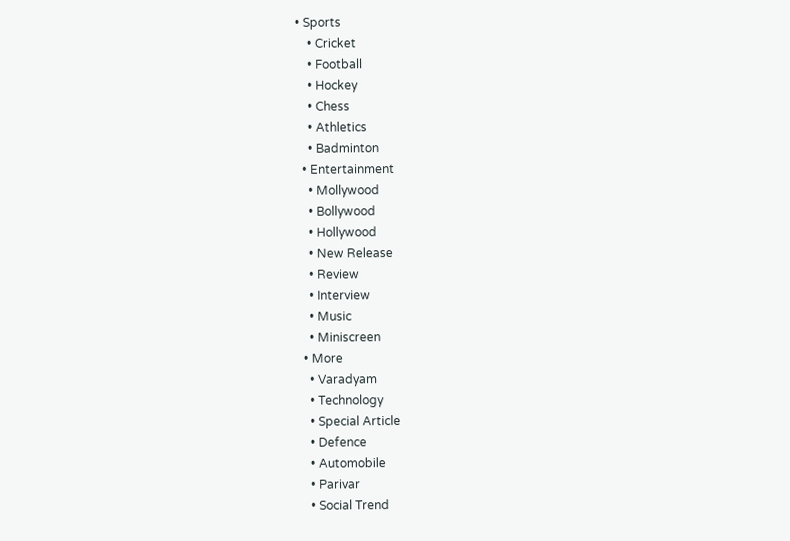• Sports
    • Cricket
    • Football
    • Hockey
    • Chess
    • Athletics
    • Badminton
  • Entertainment
    • Mollywood
    • Bollywood
    • Hollywood
    • New Release
    • Review
    • Interview
    • Music
    • Miniscreen
  • More
    • Varadyam
    • Technology
    • Special Article
    • Defence
    • Automobile
    • Parivar
    • Social Trend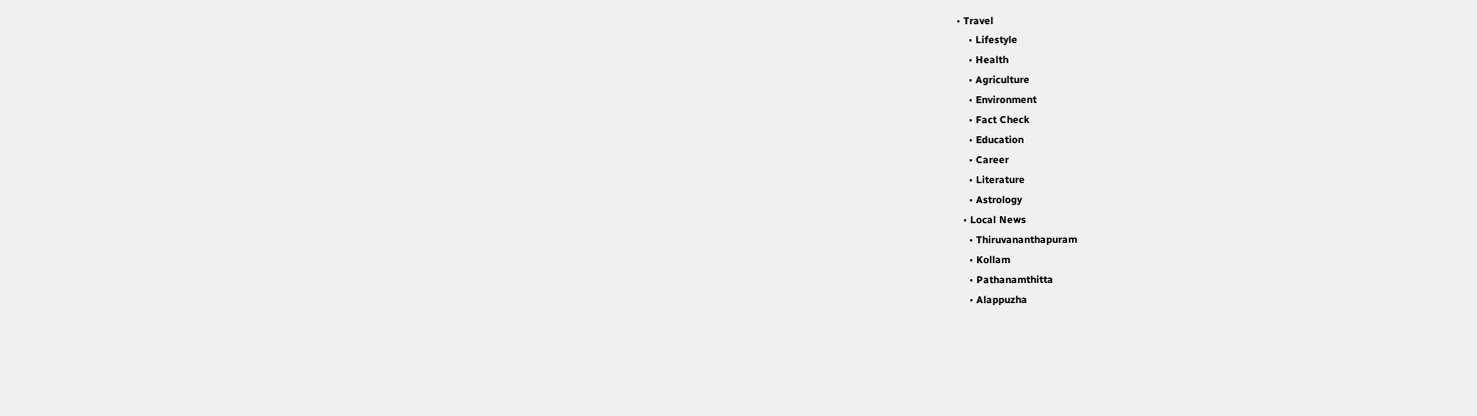• Travel
    • Lifestyle
    • Health
    • Agriculture
    • Environment
    • Fact Check
    • Education
    • Career
    • Literature
    • Astrology
  • Local News
    • Thiruvananthapuram
    • Kollam
    • Pathanamthitta
    • Alappuzha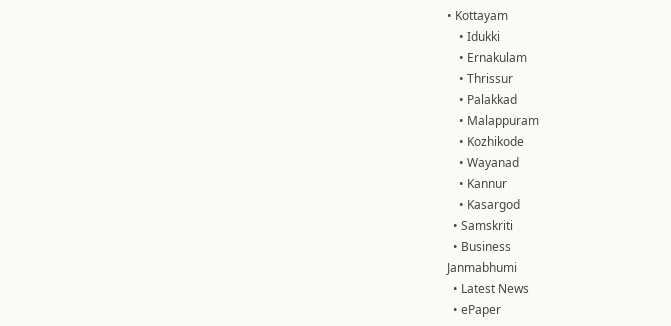• Kottayam
    • Idukki
    • Ernakulam
    • Thrissur
    • Palakkad
    • Malappuram
    • Kozhikode
    • Wayanad
    • Kannur
    • Kasargod
  • Samskriti
  • Business
Janmabhumi
  • Latest News
  • ePaper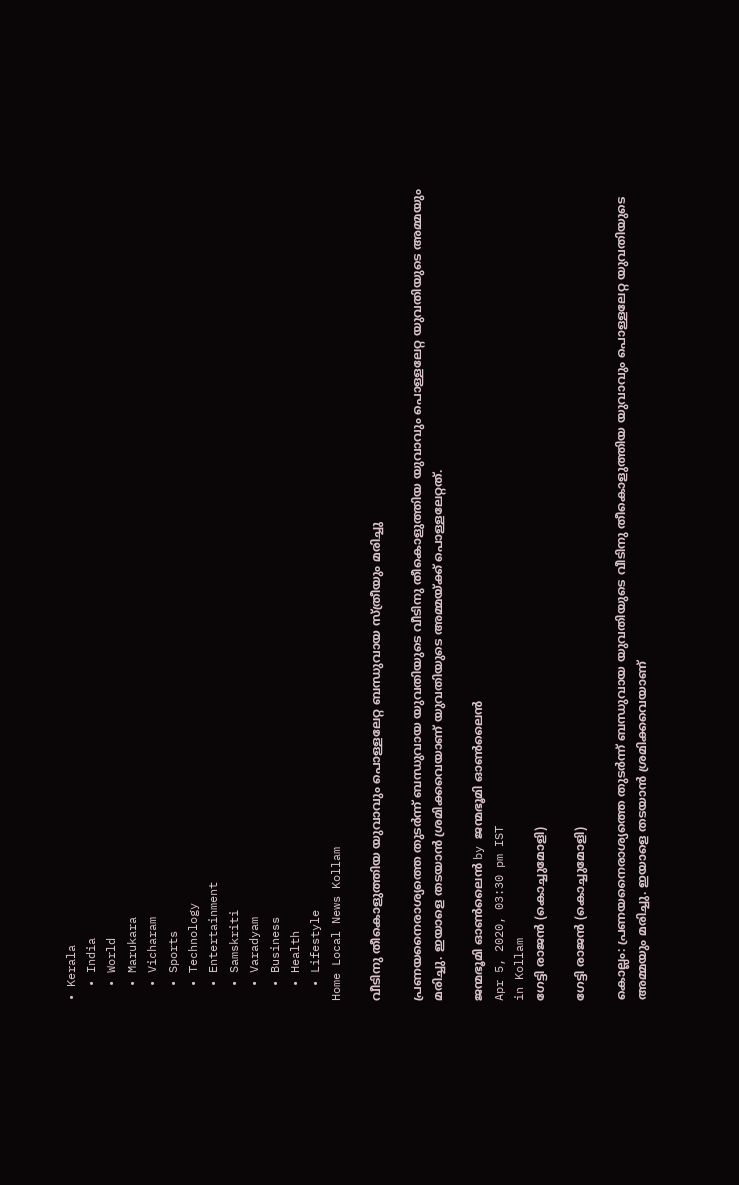• Kerala
  • India
  • World
  • Marukara
  • Vicharam
  • Sports
  • Technology
  • Entertainment
  • Samskriti
  • Varadyam
  • Business
  • Health
  • Lifestyle
Home Local News Kollam

വീടിനു തീകൊളുത്തിയ യുവാവും പൊള്ളലേറ്റ ബന്ധുവായ സ്ത്രീയും മരിച്ചു

പ്രണയനൈരാശ്യത്തെ തുടര്‍ന്ന് ബന്ധുവായ യുവതിയുടെ വീടിനു തീകൊളുത്തിയ യുവാവും പൊള്ളലേറ്റ യുവതിയുടെ അമ്മയും മരിച്ചു. ഇയാളെ തടയാന്‍ ശ്രമിക്കവെയാണ് യുവതിയുടെ അമ്മയ്‌ക്ക് പൊള്ളലേറ്റത്.

ജന്മഭൂമി ഓണ്‍ലൈന്‍ by ജന്മഭൂമി ഓണ്‍ലൈന്‍
Apr 5, 2020, 03:30 pm IST
in Kollam
ഗേട്ടി രാജന്‍ (കൊച്ചുമോളി)

ഗേട്ടി രാജന്‍ (കൊച്ചുമോളി)

കൊല്ലം: പ്രണയനൈരാശ്യത്തെ തുടര്‍ന്ന് ബന്ധുവായ യുവതിയുടെ വീടിനു തീകൊളുത്തിയ യുവാവും പൊള്ളലേറ്റ യുവതിയുടെ അമ്മയും മരിച്ചു. ഇയാളെ തടയാന്‍ ശ്രമിക്കവെയാണ്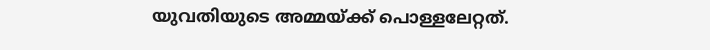യുവതിയുടെ അമ്മയ്‌ക്ക് പൊള്ളലേറ്റത്.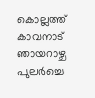കൊല്ലത്ത് കാവനാട് ഞായറാഴ്ച പുലര്‍ച്ചെ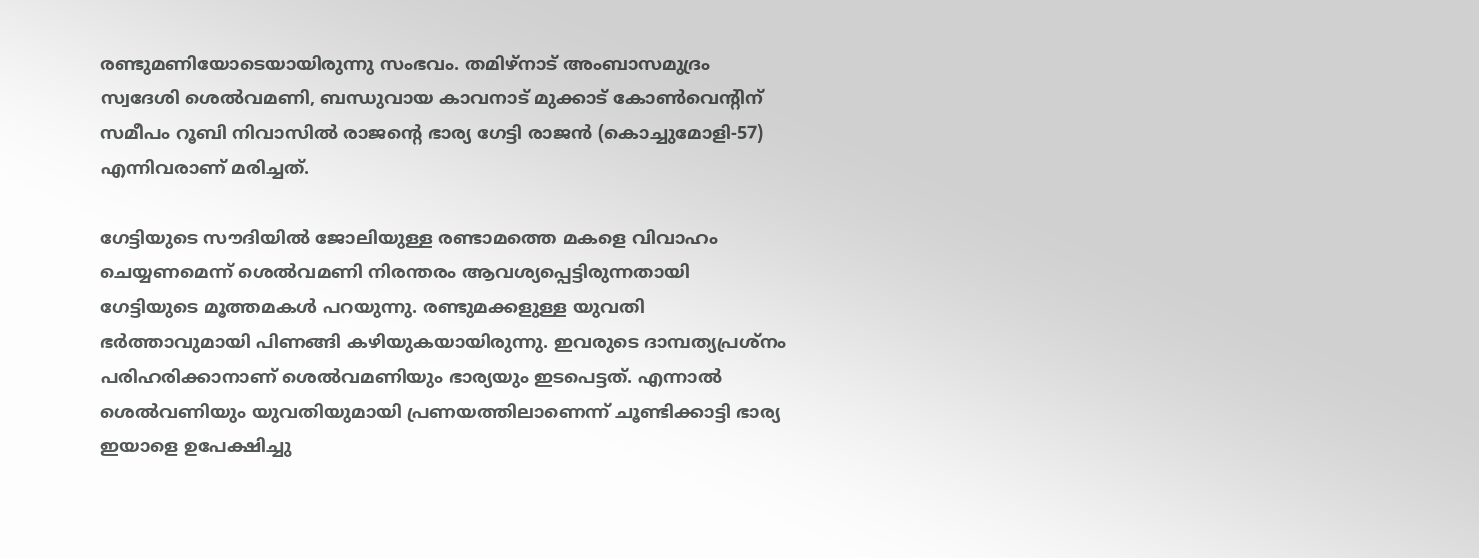രണ്ടുമണിയോടെയായിരുന്നു സംഭവം. തമിഴ്‌നാട് അംബാസമുദ്രം സ്വദേശി ശെല്‍വമണി, ബന്ധുവായ കാവനാട് മുക്കാട് കോണ്‍വെന്റിന് സമീപം റൂബി നിവാസില്‍ രാജന്റെ ഭാര്യ ഗേട്ടി രാജന്‍ (കൊച്ചുമോളി-57) എന്നിവരാണ് മരിച്ചത്.

ഗേട്ടിയുടെ സൗദിയില്‍ ജോലിയുള്ള രണ്ടാമത്തെ മകളെ വിവാഹം ചെയ്യണമെന്ന് ശെല്‍വമണി നിരന്തരം ആവശ്യപ്പെട്ടിരുന്നതായി ഗേട്ടിയുടെ മൂത്തമകള്‍ പറയുന്നു. രണ്ടുമക്കളുള്ള യുവതി ഭര്‍ത്താവുമായി പിണങ്ങി കഴിയുകയായിരുന്നു. ഇവരുടെ ദാമ്പത്യപ്രശ്‌നം പരിഹരിക്കാനാണ് ശെല്‍വമണിയും ഭാര്യയും ഇടപെട്ടത്. എന്നാല്‍ ശെല്‍വണിയും യുവതിയുമായി പ്രണയത്തിലാണെന്ന് ചൂണ്ടിക്കാട്ടി ഭാര്യ ഇയാളെ ഉപേക്ഷിച്ചു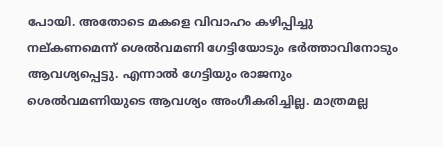പോയി. അതോടെ മകളെ വിവാഹം കഴിപ്പിച്ചു നല്കണമെന്ന് ശെല്‍വമണി ഗേട്ടിയോടും ഭര്‍ത്താവിനോടും ആവശ്യപ്പെട്ടു. എന്നാല്‍ ഗേട്ടിയും രാജനും ശെല്‍വമണിയുടെ ആവശ്യം അംഗീകരിച്ചില്ല. മാത്രമല്ല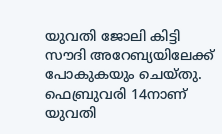യുവതി ജോലി കിട്ടി സൗദി അറേബ്യയിലേക്ക് പോകുകയും ചെയ്തു. ഫെബ്രുവരി 14നാണ് യുവതി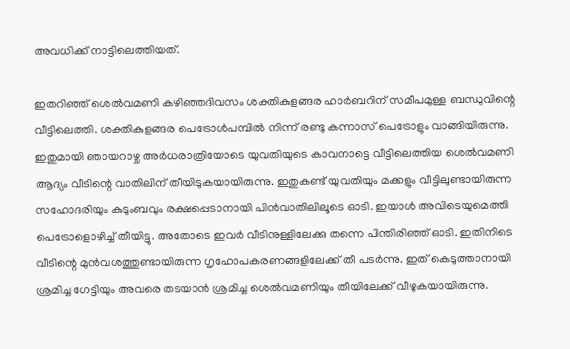അവധിക്ക് നാട്ടിലെത്തിയത്.

ഇതറിഞ്ഞ് ശെല്‍വമണി കഴിഞ്ഞദിവസം ശക്തികുളങ്ങര ഹാര്‍ബറിന് സമീപമുള്ള ബന്ധുവിന്റെ വീട്ടിലെത്തി. ശക്തികുളങ്ങര പെട്രോള്‍പമ്പില്‍ നിന്ന് രണ്ടു കന്നാസ് പെട്രോളും വാങ്ങിയിരുന്നു. ഇതുമായി ഞായറാഴ്ച അര്‍ധരാത്രിയോടെ യുവതിയുടെ കാവനാട്ടെ വീട്ടിലെത്തിയ ശെല്‍വമണി ആദ്യം വീടിന്റെ വാതിലിന് തീയിടുകയായിരുന്നു. ഇതുകണ്ട് യുവതിയും മക്കളും വീട്ടിലുണ്ടായിരുന്ന സഹോദരിയും കുടുംബവും രക്ഷപ്പെടാനായി പിന്‍വാതിലിലൂടെ ഓടി. ഇയാള്‍ അവിടെയുമെത്തി പെട്രോളൊഴിച്ച് തീയിട്ടു. അതോടെ ഇവര്‍ വീടിനുള്ളിലേക്കു തന്നെ പിന്തിരിഞ്ഞ് ഓടി. ഇതിനിടെ വീടിന്റെ മുന്‍വശത്തുണ്ടായിരുന്ന ഗൃഹോപകരണങ്ങളിലേക്ക് തീ പടര്‍ന്നു. ഇത് കെടുത്താനായി ശ്രമിച്ച ഗേട്ടിയും അവരെ തടയാന്‍ ശ്രമിച്ച ശെല്‍വമണിയും തീയിലേക്ക് വീഴുകയായിരുന്നു.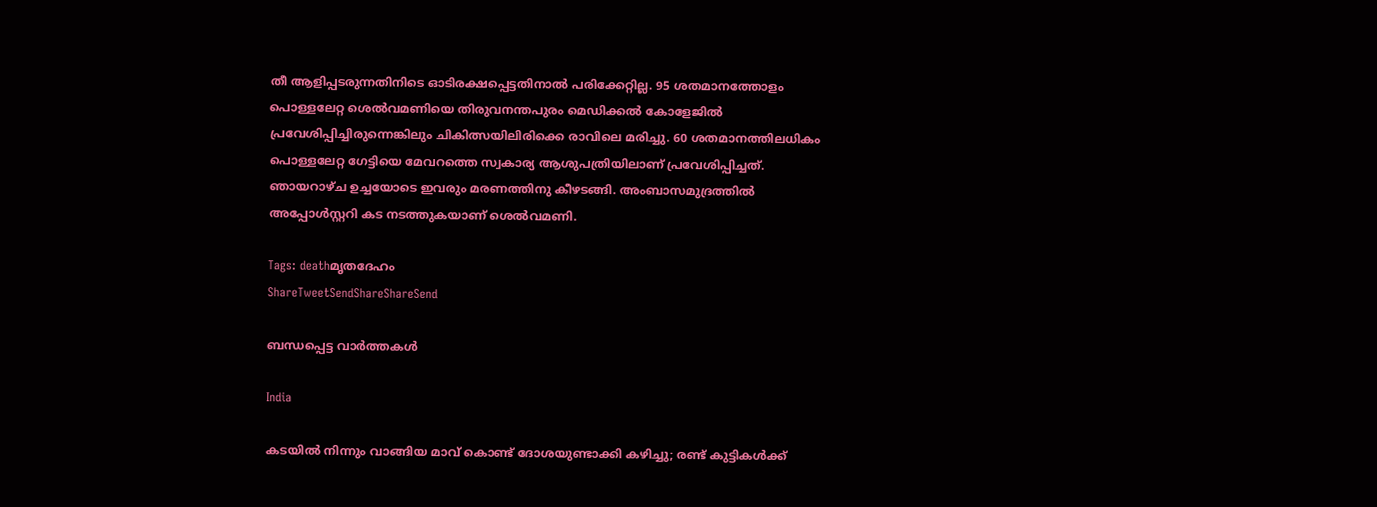തീ ആളിപ്പടരുന്നതിനിടെ ഓടിരക്ഷപ്പെട്ടതിനാല്‍ പരിക്കേറ്റില്ല. 95 ശതമാനത്തോളം പൊള്ളലേറ്റ ശെല്‍വമണിയെ തിരുവനന്തപുരം മെഡിക്കല്‍ കോളേജില്‍ പ്രവേശിപ്പിച്ചിരുന്നെങ്കിലും ചികിത്സയിലിരിക്കെ രാവിലെ മരിച്ചു. 60 ശതമാനത്തിലധികം പൊള്ളലേറ്റ ഗേട്ടിയെ മേവറത്തെ സ്വകാര്യ ആശുപത്രിയിലാണ് പ്രവേശിപ്പിച്ചത്. ഞായറാഴ്ച ഉച്ചയോടെ ഇവരും മരണത്തിനു കീഴടങ്ങി. അംബാസമുദ്രത്തില്‍ അപ്പോള്‍സ്റ്ററി കട നടത്തുകയാണ് ശെല്‍വമണി.

Tags: deathമൃതദേഹം
ShareTweetSendShareShareSend

ബന്ധപ്പെട്ട വാര്‍ത്തകള്‍

India

കടയിൽ നിന്നും വാങ്ങിയ മാവ് കൊണ്ട് ദോശയുണ്ടാക്കി കഴിച്ചു; രണ്ട് കുട്ടികൾക്ക്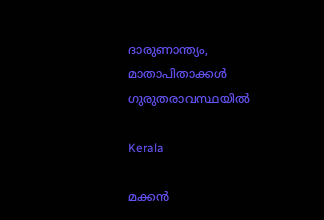ദാരുണാന്ത്യം, മാതാപിതാക്കൾ ഗുരുതരാവസ്ഥയിൽ

Kerala

മക്കൻ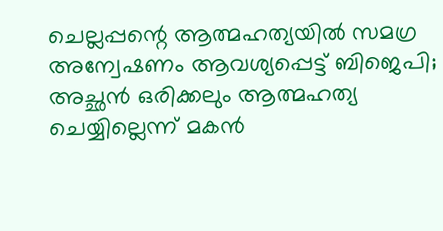ചെല്ലപ്പന്റെ ആത്മഹത്യയിൽ സമഗ്ര അന്വേഷണം ആവശ്യപ്പെട്ട് ബിജെപി; അച്ഛൻ ഒരിക്കലും ആത്മഹത്യ ചെയ്യില്ലെന്ന് മകൻ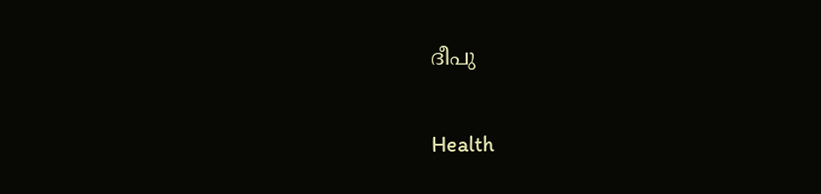ദീപു

Health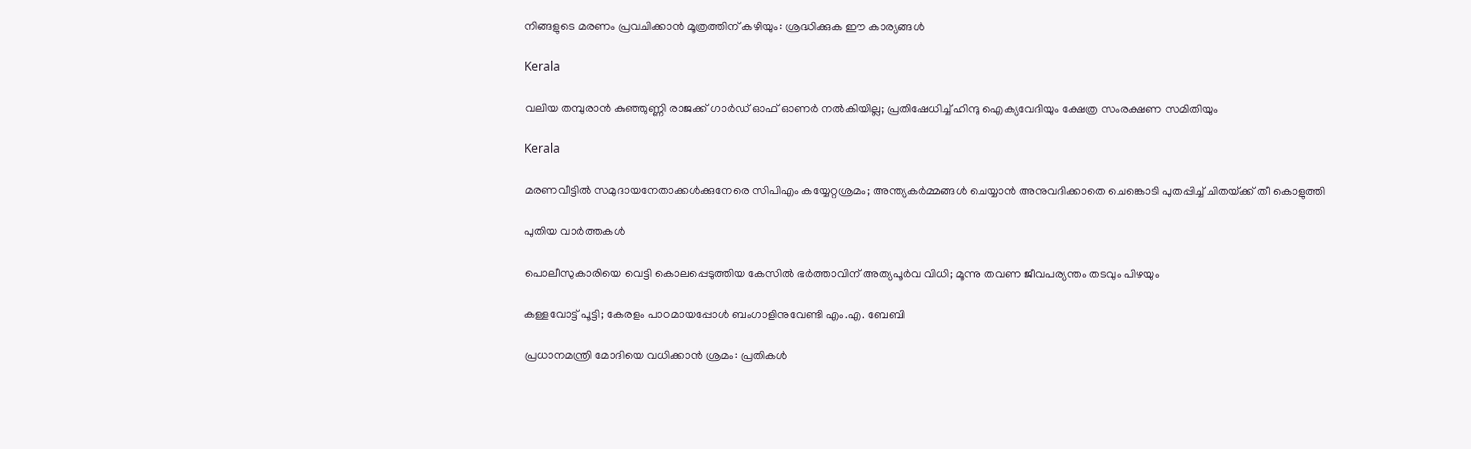നിങ്ങളുടെ മരണം പ്രവചിക്കാൻ മൂത്രത്തിന് കഴിയും: ശ്രദ്ധിക്കുക ഈ കാര്യങ്ങൾ

Kerala

വലിയ തമ്പുരാന്‍ കുഞ്ഞുണ്ണി രാജക്ക് ഗാര്‍ഡ് ഓഫ് ഓണര്‍ നല്‍കിയില്ല; പ്രതിഷേധിച്ച് ഹിന്ദു ഐക്യവേദിയും ക്ഷേത്ര സംരക്ഷണ സമിതിയും

Kerala

മരണവീട്ടില്‍ സമുദായനേതാക്കള്‍ക്കുനേരെ സിപിഎം കയ്യേറ്റശ്രമം; അന്ത്യകർമ്മങ്ങൾ ചെയ്യാൻ അനുവദിക്കാതെ ചെങ്കൊടി പുതപ്പിച്ച് ചിതയ്‌ക്ക് തീ കൊളുത്തി

പുതിയ വാര്‍ത്തകള്‍

പൊലീസുകാരിയെ വെട്ടി കൊലപ്പെടുത്തിയ കേസിൽ ഭർത്താവിന് അത്യപൂർവ വിധി; മൂന്നു തവണ ജീവപര്യന്തം തടവും പിഴയും

കള്ളവോട്ട് പൂട്ടി; കേരളം പാഠമായപ്പോൾ ബംഗാളിനുവേണ്ടി എം.എ. ബേബി

പ്രധാനമന്ത്രി മോദിയെ വധിക്കാൻ ശ്രമം: പ്രതികൾ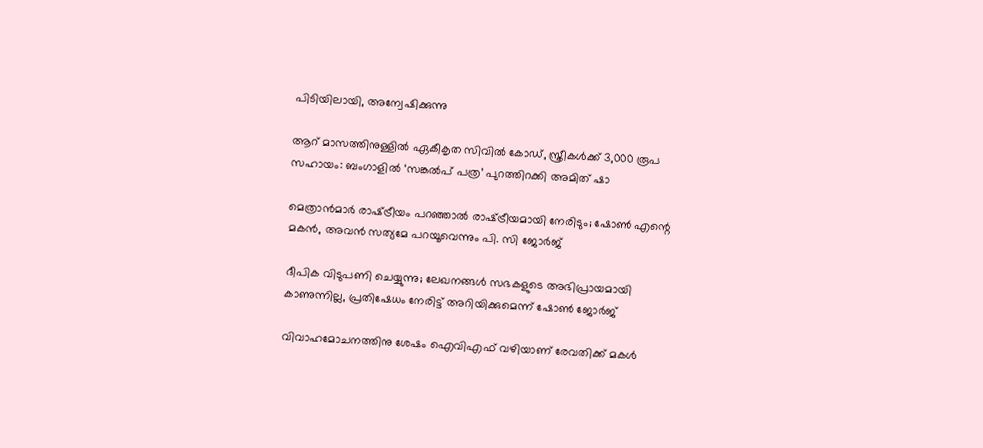പിടിയിലായി, അന്വേഷിക്കുന്നു

ആറ് മാസത്തിനുള്ളിൽ ഏകീകൃത സിവിൽ കോഡ്, സ്ത്രീകൾക്ക് 3,000 രൂപ സഹായം: ബംഗാളിൽ ‘സങ്കൽപ് പത്ര’ പുറത്തിറക്കി അമിത് ഷാ

മെത്രാൻമാർ രാഷ്‌ട്രീയം പറഞ്ഞാൽ രാഷ്‌ട്രീയമായി നേരിടും; ഷോൺ എന്റെ മകൻ, അവൻ സത്യമേ പറയൂവെന്നും പി. സി ജോർജ്

ദീപിക വിടുപണി ചെയ്യുന്നു; ലേഖനങ്ങൾ സഭകളുടെ അഭിപ്രായമായി കാണുന്നില്ല, പ്രതിഷേധം നേരിട്ട് അറിയിക്കുമെന്ന് ഷോൺ ജോർജ്

വിവാഹമോചനത്തിനു ശേഷം ഐവിഎഫ് വഴിയാണ് രേവതിക്ക് മകൾ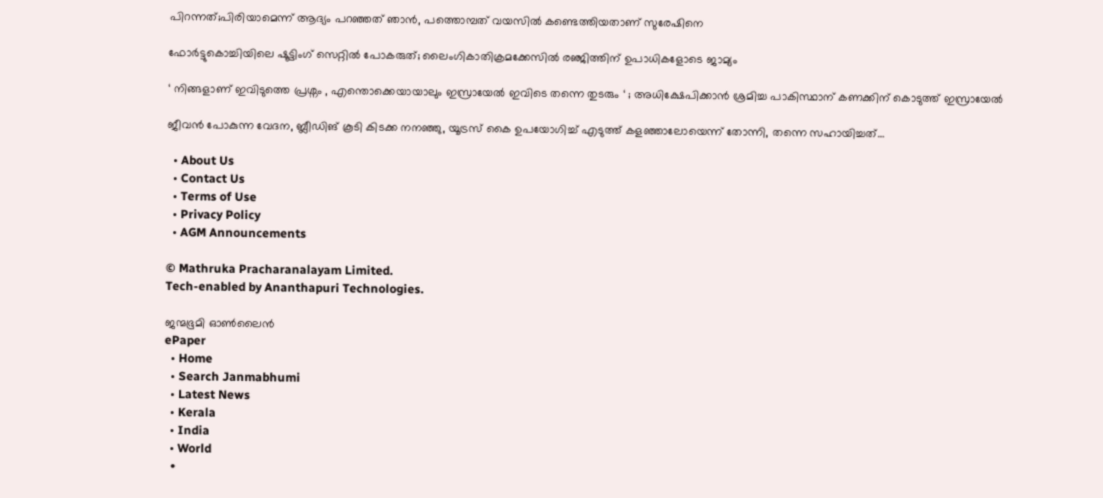പിറന്നത്;പിരിയാമെന്ന് ആദ്യം പറഞ്ഞത് ഞാൻ, പത്തൊമ്പത് വയസിൽ കണ്ടെത്തിയതാണ് സുരേഷിനെ

ഫോർട്ടുകൊച്ചിയിലെ ഷൂട്ടിംഗ് സെറ്റിൽ പോകരുത്; ലൈംഗികാതിക്രമക്കേസിൽ രഞ്ജിത്തിന് ഉപാധികളോടെ ജാമ്യം

‘ നിങ്ങളാണ് ഇവിടുത്തെ പ്രശ്നം , എന്തൊക്കെയായാലും ഇസ്രായേൽ ഇവിടെ തന്നെ തുടരും ‘ ; അധിക്ഷേപിക്കാൻ ശ്രമിച്ച പാകിസ്ഥാന് കണക്കിന് കൊടുത്ത് ഇസ്രായേൽ

ജീവൻ പോകുന്ന വേദന, ബ്ലീഡിങ് കൂടി കിടക്ക നനഞ്ഞു, യൂട്രസ് കൈ ഉപയോഗിച്ച് എടുത്ത് കളഞ്ഞാലോയെന്ന് തോന്നി, തന്നെ സഹായിച്ചത്…

  • About Us
  • Contact Us
  • Terms of Use
  • Privacy Policy
  • AGM Announcements

© Mathruka Pracharanalayam Limited.
Tech-enabled by Ananthapuri Technologies.

ജന്മഭൂമി ഓണ്‍ലൈന്‍
ePaper
  • Home
  • Search Janmabhumi
  • Latest News
  • Kerala
  • India
  • World
  •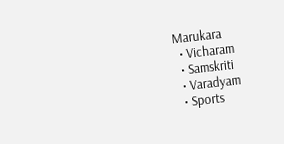Marukara
  • Vicharam
  • Samskriti
  • Varadyam
  • Sports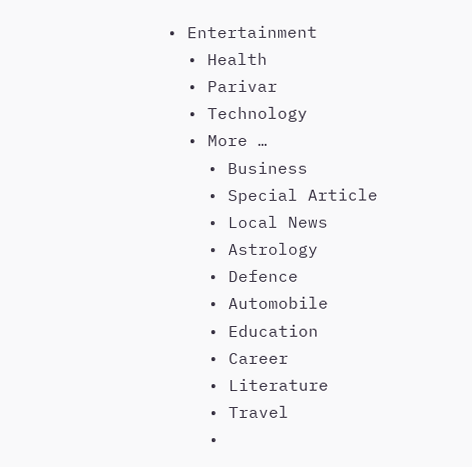• Entertainment
  • Health
  • Parivar
  • Technology
  • More …
    • Business
    • Special Article
    • Local News
    • Astrology
    • Defence
    • Automobile
    • Education
    • Career
    • Literature
    • Travel
    •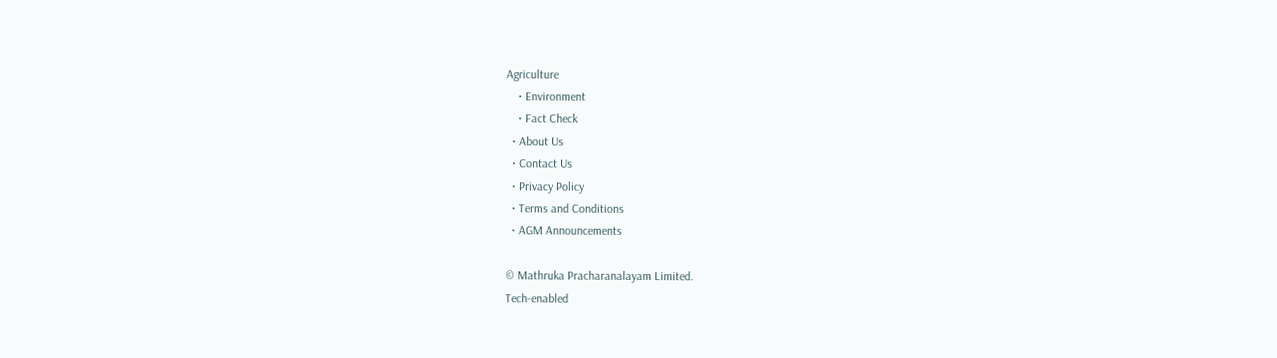Agriculture
    • Environment
    • Fact Check
  • About Us
  • Contact Us
  • Privacy Policy
  • Terms and Conditions
  • AGM Announcements

© Mathruka Pracharanalayam Limited.
Tech-enabled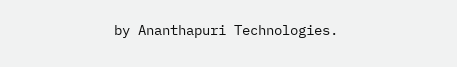by Ananthapuri Technologies.